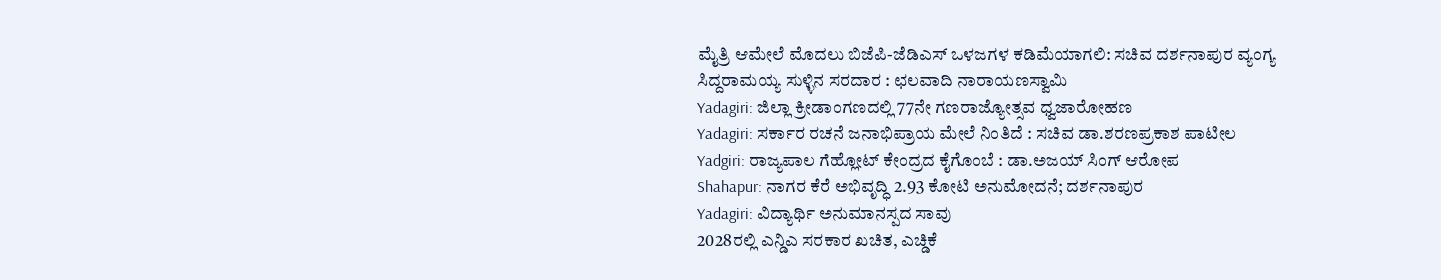ಮೈತ್ರಿ ಆಮೇಲೆ ಮೊದಲು ಬಿಜೆಪಿ-ಜೆಡಿಎಸ್ ಒಳಜಗಳ ಕಡಿಮೆಯಾಗಲಿ: ಸಚಿವ ದರ್ಶನಾಪುರ ವ್ಯಂಗ್ಯ
ಸಿದ್ದರಾಮಯ್ಯ ಸುಳ್ಳಿನ ಸರದಾರ : ಛಲವಾದಿ ನಾರಾಯಣಸ್ವಾಮಿ
Yadagiri: ಜಿಲ್ಲಾ ಕ್ರೀಡಾಂಗಣದಲ್ಲಿ 77ನೇ ಗಣರಾಜ್ಯೋತ್ಸವ ಧ್ವಜಾರೋಹಣ
Yadagiri: ಸರ್ಕಾರ ರಚನೆ ಜನಾಭಿಪ್ರಾಯ ಮೇಲೆ ನಿಂತಿದೆ : ಸಚಿವ ಡಾ.ಶರಣಪ್ರಕಾಶ ಪಾಟೀಲ
Yadgiri: ರಾಜ್ಯಪಾಲ ಗೆಹ್ಲೋಟ್ ಕೇಂದ್ರದ ಕೈಗೊಂಬೆ : ಡಾ.ಅಜಯ್ ಸಿಂಗ್ ಆರೋಪ
Shahapur: ನಾಗರ ಕೆರೆ ಅಭಿವೃದ್ಧಿ 2.93 ಕೋಟಿ ಅನುಮೋದನೆ; ದರ್ಶನಾಪುರ
Yadagiri: ವಿದ್ಯಾರ್ಥಿ ಅನುಮಾನಸ್ಪದ ಸಾವು
2028ರಲ್ಲಿ ಎನ್ಡಿಎ ಸರಕಾರ ಖಚಿತ, ಎಚ್ಡಿಕೆ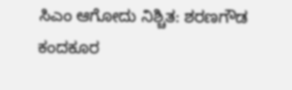ಸಿಎಂ ಆಗೋದು ನಿಶ್ಚಿತ: ಶರಣಗೌಡ ಕಂದಕೂರ